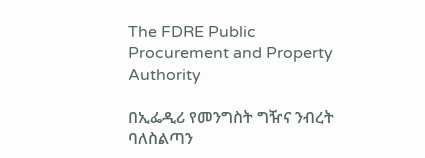The FDRE Public Procurement and Property Authority

በኢፌዲሪ የመንግስት ግዥና ንብረት ባለስልጣን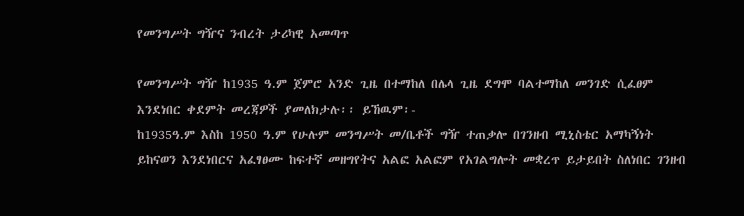የመንግሥት ግዥና ንብረት ታሪካዊ አመጣጥ

የመንግሥት ግዥ ከ1935 ዓ.ም ጀምሮ አንድ ጊዜ በተማከለ በሌላ ጊዜ ደግሞ ባልተማከለ መንገድ ሲፈፀም እንደነበር ቀደምት መረጃዎች ያመለክታሉ፡፡ ይኸዉም፡-
ከ1935ዓ.ም እስከ 1950 ዓ.ም የሁሉም መንግሥት መ/ቤቶች ግዥ ተጠቃሎ በገንዘብ ሚኒስቴር አማካኝነት ይከናወን እንደነበርና አፈፃፀሙ ከፍተኛ መዘግየትና አልፎ አልፎም የአገልግሎት መቋረጥ ይታይበት ስለነበር ገንዘብ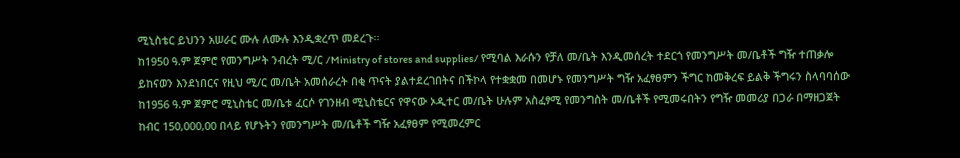ሚኒስቴር ይህንን አሠራር ሙሉ ለሙሉ እንዲቋረጥ መደረጉ፡፡
ከ1950 ዓ.ም ጀምሮ የመንግሥት ንብረት ሚ/ር /Ministry of stores and supplies/ የሚባል እራሱን የቻለ መ/ቤት እንዲመሰረት ተደርጎ የመንግሥት መ/ቤቶች ግዥ ተጠቃሎ ይከናወን እንደነበርና የዚህ ሚ/ር መ/ቤት አመሰራረት በቂ ጥናት ያልተደረገበትና በችኮላ የተቋቋመ በመሆኑ የመንግሥት ግዥ አፈፃፀምን ችግር ከመቅረፍ ይልቅ ችግሩን ስላባባሰው ከ1956 ዓ.ም ጀምሮ ሚኒስቴር መ/ቤቱ ፈርሶ የገንዘብ ሚኒስቴርና የዋናው ኦዲተር መ/ቤት ሁሉም አስፈፃሚ የመንግስት መ/ቤቶች የሚመሩበትን የግዥ መመሪያ በጋራ በማዘጋጀት ከብር 150,000,00 በላይ የሆኑትን የመንግሥት መ/ቤቶች ግዥ አፈፃፀም የሚመረምር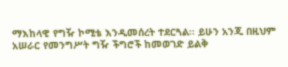ማእከላዊ የግዥ ኮሚቴ እንዲመሰረት ተደርጓል፡፡ ይሁን አንጂ በዚህም አሠራር የመንግሥት ግዥ ችግሮች ከመወገድ ይልቅ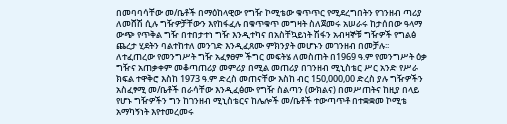በመባባሳቸው መ/ቤቶች በማዕከላዊው የግዥ ኮሚቴው ቁጥጥር የሚደረግበትን የገንዘብ ጣሪያ ለመሸሽ ሲሉ ግዥዎቻቸውን እየከፋፈሉ በቁጥቁጥ መግዛት ስለጀመሩ አሠራሩ ከታሰበው ዓላማ ውጭ የጥቅል ግዥ በተበታተነ ግዥ እንዲተካና በአስቸኳይነት ሽፋን አብዛኞቹ ግዥዎች የግልፅ ጨረታ ሂደትን ባልተከተለ መንገድ እንዲፈጸሙ ምክንያት መሆኑን መገንዘብ በመቻሉ፡፡
ለተፈጠረው የመንግሥት ግዥ አፈፃፀም ችግር መፍትሄ ለመስጠት በ1969 ዓ.ም የመንግሥት ዕቃ ግዥና አጠቃቀም መቆጣጠሪያ መምሪያ በሚል መጠሪያ በገንዘብ ሚኒስቴር ሥር አንድ የሥራ ክፍል ተዋቅሮ እስከ 1973 ዓ.ም ድረስ መጠናቸው እስከ ብር 150,000,00 ድረስ ያሉ ግዥዎችን አስፈፃሚ መ/ቤቶች በራሳቸው እንዲፈፅሙ የግዥ ስልጣን (ውክልና) በመሥጠትና ከዚያ በላይ የሆኑ ግዥዎችን ግን ከገንዘብ ሚኒስቴርና ከሌሎች መ/ቤቶች ተውጣጥቶ በተቋቋመ ኮሚቴ አማካኝነት እየተመረመሩ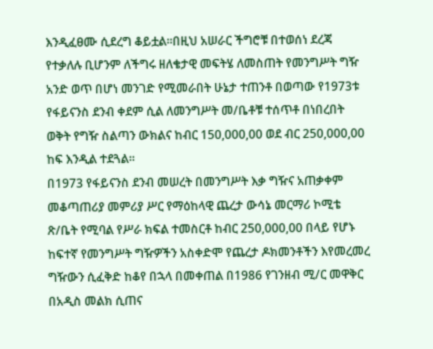እንዲፈፀሙ ሲደረግ ቆይቷል፡፡በዚህ አሠራር ችግሮቹ በተወሰነ ደረጃ የተቃለሉ ቢሆንም ለችግሩ ዘለቄታዊ መፍትሄ ለመስጠት የመንግሥት ግዥ አንድ ወጥ በሆነ መንገድ የሚመራበት ሁኔታ ተጠንቶ በወጣው የ1973ቱ የፋይናንስ ደንብ ቀደም ሲል ለመንግሥት መ/ቤቶቹ ተሰጥቶ በነበረበት ወቅት የግዥ ስልጣን ውክልና ከብር 150,000,00 ወደ ብር 250,000,00 ከፍ እንዲል ተደጓል፡፡
በ1973 የፋይናንስ ደንብ መሠረት በመንግሥት እቃ ግዥና አጠቃቀም መቆጣጠሪያ መምሪያ ሥር የማዕከላዊ ጨረታ ውሳኔ መርማሪ ኮሚቴ ጽ/ቤት የሚባል የሥራ ክፍል ተመስርቶ ከብር 250,000,00 በላይ የሆኑ ከፍተኛ የመንግሥት ግዥዎችን አስቀድሞ የጨረታ ዶክመንቶችን እየመረመረ ግዥውን ሲፈቅድ ከቆየ በኋላ በመቀጠል በ1986 የገንዘብ ሚ/ር መዋቅር በአዲስ መልክ ሲጠና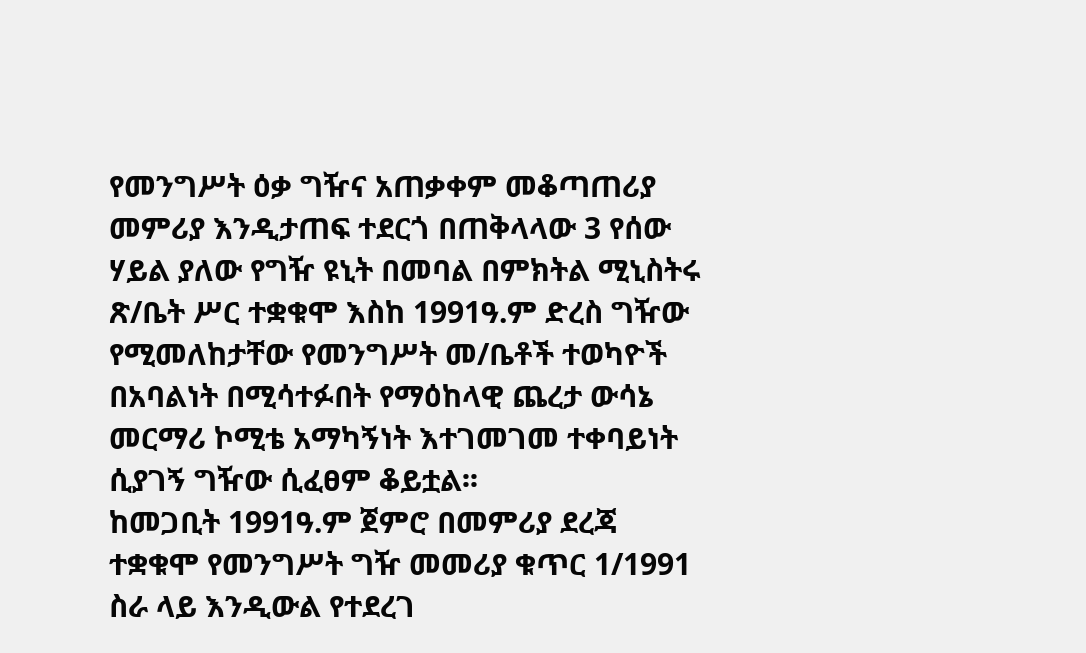የመንግሥት ዕቃ ግዥና አጠቃቀም መቆጣጠሪያ መምሪያ እንዲታጠፍ ተደርጎ በጠቅላላው 3 የሰው ሃይል ያለው የግዥ ዩኒት በመባል በምክትል ሚኒስትሩ ጽ/ቤት ሥር ተቋቁሞ እስከ 1991ዓ.ም ድረስ ግዥው የሚመለከታቸው የመንግሥት መ/ቤቶች ተወካዮች በአባልነት በሚሳተፉበት የማዕከላዊ ጨረታ ውሳኔ መርማሪ ኮሚቴ አማካኝነት እተገመገመ ተቀባይነት ሲያገኝ ግዥው ሲፈፀም ቆይቷል፡፡
ከመጋቢት 1991ዓ.ም ጀምሮ በመምሪያ ደረጃ ተቋቁሞ የመንግሥት ግዥ መመሪያ ቁጥር 1/1991 ስራ ላይ እንዲውል የተደረገ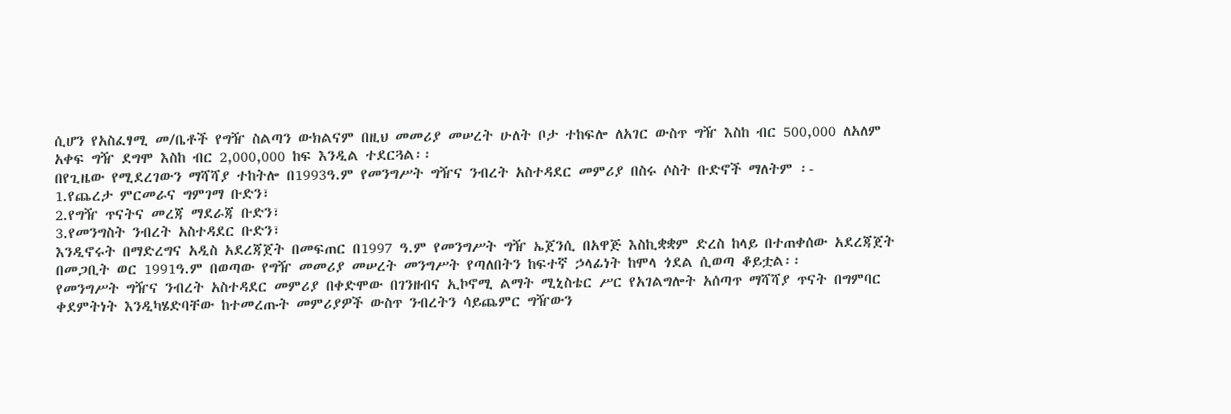ሲሆን የአስፈፃሚ መ/ቤቶች የግዥ ስልጣን ውክልናም በዚህ መመሪያ መሠረት ሁለት ቦታ ተከፍሎ ለአገር ውስጥ ግዥ እስከ ብር 500,000 ለአለም አቀፍ ግዥ ደግሞ እስከ ብር 2,000,000 ከፍ እንዲል ተደርጓል፡፡
በየጊዜው የሚደረገውን ማሻሻያ ተከትሎ በ1993ዓ.ም የመንግሥት ግዥና ንብረት አስተዳደር መምሪያ በስሩ ሶስት ቡድኖች ማለትም ፡-
1.የጨረታ ምርመራና ግምገማ ቡድን፣
2.የግዥ ጥናትና መረጃ ማደራጃ ቡድን፣
3.የመንግስት ንብረት አስተዳደር ቡድን፣
እንዲኖሩት በማድረግና አዲስ አደረጃጀት በመፍጠር በ1997 ዓ.ም የመንግሥት ግዥ ኤጀንሲ በአዋጅ እስኪቋቋም ድረስ ከላይ በተጠቀሰው አደረጃጀት በመጋቢት ወር 1991ዓ.ም በወጣው የግዥ መመሪያ መሠረት መንግሥት የጣለበትን ከፍተኛ ኃላፊነት ከሞላ ጎደል ሲወጣ ቆይቷል፡፡
የመንግሥት ግዥና ንብረት አስተዳደር መምሪያ በቀድሞው በገንዘብና ኢኮኖሚ ልማት ሚኒስቴር ሥር የአገልግሎት አሰጣጥ ማሻሻያ ጥናት በግምባር ቀደምትነት እንዲካሄድባቸው ከተመረጡት መምሪያዎች ውስጥ ንብረትን ሳይጨምር ግዥውን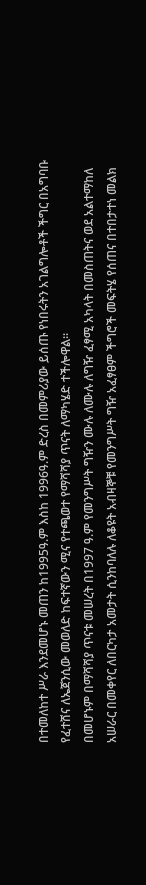በተመለከተ ሥራ እንደመሆኑ መጠን ከ1995ዓ.ም እስከ 1996ዓ.ም ድረስ በመምሪያው ይሰጡ የነበሩትን አገልግሎቶች ችግር በአግባቡ የፈተሸና ለኤጀንሲው መወለድ ከፍተኛውን ሚና የተጫወተ የማሻሻያ ጥናት ለማካሄድ ተችሎዋል፡፡
በመሆኑም በማሻሻያ ጥናቱ መሠረት በ1997 ዓ.ም የመንግሥት ግዥን ሙሉ ለሙሉ ለግዥ ፈፃሚ አካላት በመስጠትና ወደ አልተማከለ አሠራር በመቀየር ለበርካታ አመታት ሲንከባለሉ ለቆዩት አብዛኞቹ የመንግሥት ግዥ አፈፃፀም ችግሮች መፍትሄ የሰጠና በተበታተነ መልክ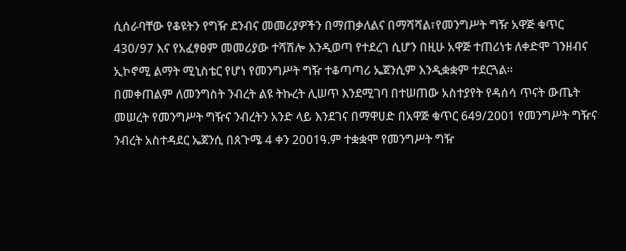ሲሰራባቸው የቆዩትን የግዥ ደንብና መመሪያዎችን በማጠቃለልና በማሻሻል፣የመንግሥት ግዥ አዋጅ ቁጥር 430/97 እና የአፈፃፀም መመሪያው ተሻሽሎ እንዲወጣ የተደረገ ሲሆን በዚሁ አዋጅ ተጠሪነቱ ለቀድሞ ገንዘብና ኢኮኖሚ ልማት ሚኒስቴር የሆነ የመንግሥት ግዥ ተቆጣጣሪ ኤጀንሲም እንዲቋቋም ተደርጓል፡፡
በመቀጠልም ለመንግስት ንብረት ልዩ ትኩረት ሊሠጥ እንደሚገባ በተሠጠው አስተያየት የዳሰሳ ጥናት ውጤት መሠረት የመንግሥት ግዥና ንብረትን አንድ ላይ እንደገና በማዋሀድ በአዋጅ ቁጥር 649/2001 የመንግሥት ግዥና ንብረት አስተዳደር ኤጀንሲ በጰጉሜ 4 ቀን 2001ዓ.ም ተቋቋሞ የመንግሥት ግዥ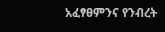አፈፃፀምንና የንብረት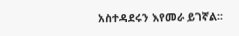አስተዳደሩን እየመራ ይገኛል፡፡